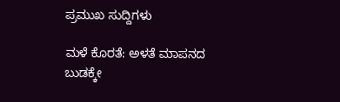ಪ್ರಮುಖ ಸುದ್ದಿಗಳು

ಮಳೆ ಕೊರತೆ: ಅಳತೆ ಮಾಪನದ ಬುಡಕ್ಕೇ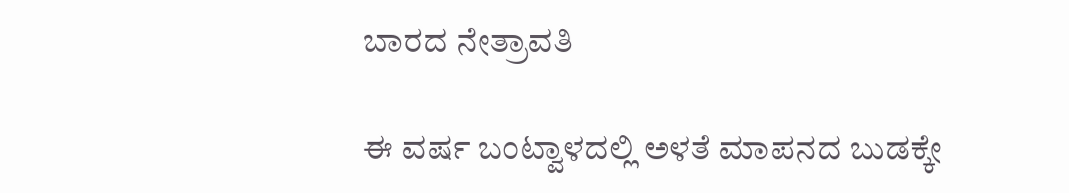ಬಾರದ ನೇತ್ರಾವತಿ

ಈ ವರ್ಷ ಬಂಟ್ವಾಳದಲ್ಲಿ ಅಳತೆ ಮಾಪನದ ಬುಡಕ್ಕೇ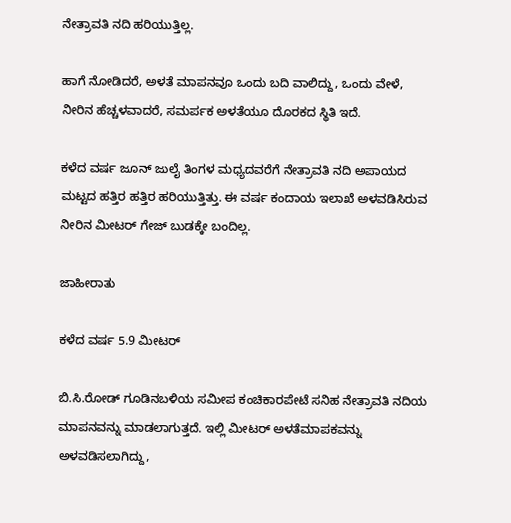ನೇತ್ರಾವತಿ ನದಿ ಹರಿಯುತ್ತಿಲ್ಲ.

ಹಾಗೆ ನೋಡಿದರೆ, ಅಳತೆ ಮಾಪನವೂ ಒಂದು ಬದಿ ವಾಲಿದ್ದು, ಒಂದು ವೇಳೆ, ನೀರಿನ ಹೆಚ್ಚಳವಾದರೆ, ಸಮರ್ಪಕ ಅಳತೆಯೂ ದೊರಕದ ಸ್ಥಿತಿ ಇದೆ.

ಕಳೆದ ವರ್ಷ ಜೂನ್ ಜುಲೈ ತಿಂಗಳ ಮಧ್ಯದವರೆಗೆ ನೇತ್ರಾವತಿ ನದಿ ಅಪಾಯದ ಮಟ್ಟದ ಹತ್ತಿರ ಹತ್ತಿರ ಹರಿಯುತ್ತಿತ್ತು. ಈ ವರ್ಷ ಕಂದಾಯ ಇಲಾಖೆ ಅಳವಡಿಸಿರುವ ನೀರಿನ ಮೀಟರ್ ಗೇಜ್ ಬುಡಕ್ಕೇ ಬಂದಿಲ್ಲ.

ಜಾಹೀರಾತು

ಕಳೆದ ವರ್ಷ 5.9 ಮೀಟರ್

ಬಿ.ಸಿ.ರೋಡ್ ಗೂಡಿನಬಳಿಯ ಸಮೀಪ ಕಂಚಿಕಾರಪೇಟೆ ಸನಿಹ ನೇತ್ರಾವತಿ ನದಿಯ ಮಾಪನವನ್ನು ಮಾಡಲಾಗುತ್ತದೆ. ಇಲ್ಲಿ ಮೀಟರ್ ಅಳತೆಮಾಪಕವನ್ನು ಅಳವಡಿಸಲಾಗಿದ್ದು,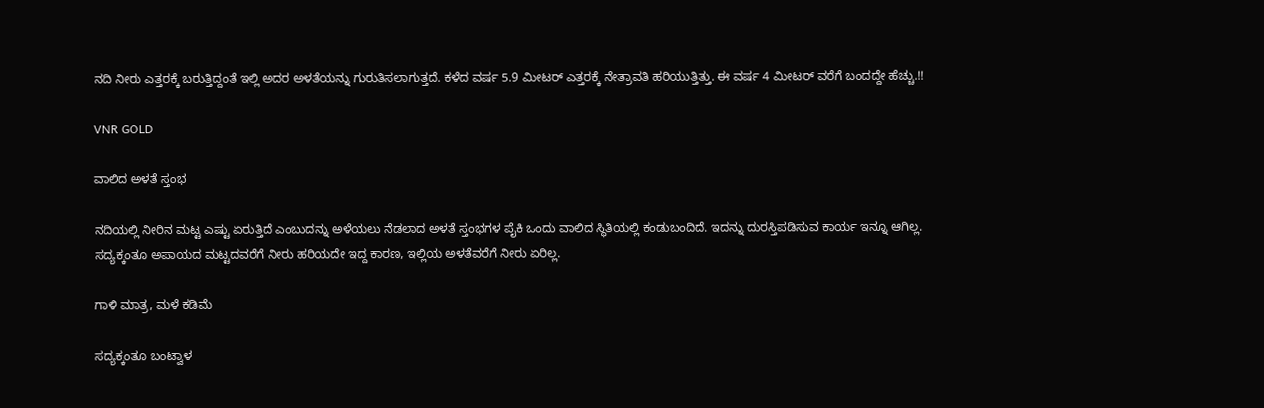ನದಿ ನೀರು ಎತ್ತರಕ್ಕೆ ಬರುತ್ತಿದ್ದಂತೆ ಇಲ್ಲಿ ಅದರ ಅಳತೆಯನ್ನು ಗುರುತಿಸಲಾಗುತ್ತದೆ. ಕಳೆದ ವರ್ಷ 5.9 ಮೀಟರ್ ಎತ್ತರಕ್ಕೆ ನೇತ್ರಾವತಿ ಹರಿಯುತ್ತಿತ್ತು. ಈ ವರ್ಷ 4 ಮೀಟರ್ ವರೆಗೆ ಬಂದದ್ದೇ ಹೆಚ್ಚು.!!

VNR GOLD

ವಾಲಿದ ಅಳತೆ ಸ್ತಂಭ

ನದಿಯಲ್ಲಿ ನೀರಿನ ಮಟ್ಟ ಎಷ್ಟು ಏರುತ್ತಿದೆ ಎಂಬುದನ್ನು ಅಳೆಯಲು ನೆಡಲಾದ ಅಳತೆ ಸ್ತಂಭಗಳ ಪೈಕಿ ಒಂದು ವಾಲಿದ ಸ್ಥಿತಿಯಲ್ಲಿ ಕಂಡುಬಂದಿದೆ. ಇದನ್ನು ದುರಸ್ತಿಪಡಿಸುವ ಕಾರ್ಯ ಇನ್ನೂ ಆಗಿಲ್ಲ. ಸದ್ಯಕ್ಕಂತೂ ಅಪಾಯದ ಮಟ್ಟದವರೆಗೆ ನೀರು ಹರಿಯದೇ ಇದ್ದ ಕಾರಣ, ಇಲ್ಲಿಯ ಅಳತೆವರೆಗೆ ನೀರು ಏರಿಲ್ಲ.

ಗಾಳಿ ಮಾತ್ರ, ಮಳೆ ಕಡಿಮೆ

ಸದ್ಯಕ್ಕಂತೂ ಬಂಟ್ವಾಳ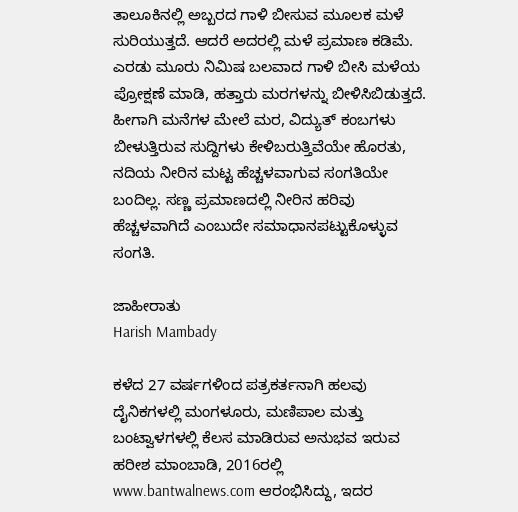ತಾಲೂಕಿನಲ್ಲಿ ಅಬ್ಬರದ ಗಾಳಿ ಬೀಸುವ ಮೂಲಕ ಮಳೆ ಸುರಿಯುತ್ತದೆ. ಆದರೆ ಅದರಲ್ಲಿ ಮಳೆ ಪ್ರಮಾಣ ಕಡಿಮೆ. ಎರಡು ಮೂರು ನಿಮಿಷ ಬಲವಾದ ಗಾಳಿ ಬೀಸಿ ಮಳೆಯ ಪ್ರೋಕ್ಷಣೆ ಮಾಡಿ, ಹತ್ತಾರು ಮರಗಳನ್ನು ಬೀಳಿಸಿಬಿಡುತ್ತದೆ. ಹೀಗಾಗಿ ಮನೆಗಳ ಮೇಲೆ ಮರ, ವಿದ್ಯುತ್ ಕಂಬಗಳು ಬೀಳುತ್ತಿರುವ ಸುದ್ದಿಗಳು ಕೇಳಿಬರುತ್ತಿವೆಯೇ ಹೊರತು, ನದಿಯ ನೀರಿನ ಮಟ್ಟ ಹೆಚ್ಚಳವಾಗುವ ಸಂಗತಿಯೇ ಬಂದಿಲ್ಲ. ಸಣ್ಣ ಪ್ರಮಾಣದಲ್ಲಿ ನೀರಿನ ಹರಿವು ಹೆಚ್ಚಳವಾಗಿದೆ ಎಂಬುದೇ ಸಮಾಧಾನಪಟ್ಟುಕೊಳ್ಳುವ ಸಂಗತಿ.

ಜಾಹೀರಾತು
Harish Mambady

ಕಳೆದ 27 ವರ್ಷಗಳಿಂದ ಪತ್ರಕರ್ತನಾಗಿ ಹಲವು ದೈನಿಕಗಳಲ್ಲಿ ಮಂಗಳೂರು, ಮಣಿಪಾಲ ಮತ್ತು ಬಂಟ್ವಾಳಗಳಲ್ಲಿ ಕೆಲಸ ಮಾಡಿರುವ ಅನುಭವ ಇರುವ ಹರೀಶ ಮಾಂಬಾಡಿ, 2016ರಲ್ಲಿ www.bantwalnews.com ಆರಂಭಿಸಿದ್ದು, ಇದರ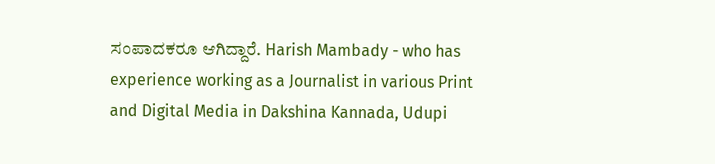ಸಂಪಾದಕರೂ ಆಗಿದ್ದಾರೆ. Harish Mambady - who has experience working as a Journalist in various Print and Digital Media in Dakshina Kannada, Udupi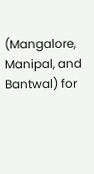(Mangalore, Manipal, and Bantwal) for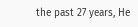the past 27 years, He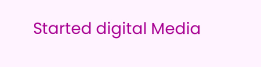Started digital Media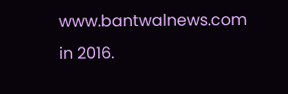www.bantwalnews.com in 2016.